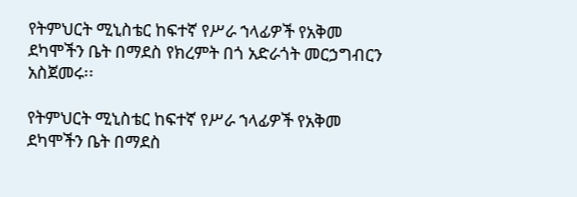የትምህርት ሚኒስቴር ከፍተኛ የሥራ ኀላፊዎች የአቅመ ደካሞችን ቤት በማደስ የክረምት በጎ አድራጎት መርኃግብርን አስጀመሩ፡፡

የትምህርት ሚኒስቴር ከፍተኛ የሥራ ኀላፊዎች የአቅመ ደካሞችን ቤት በማደስ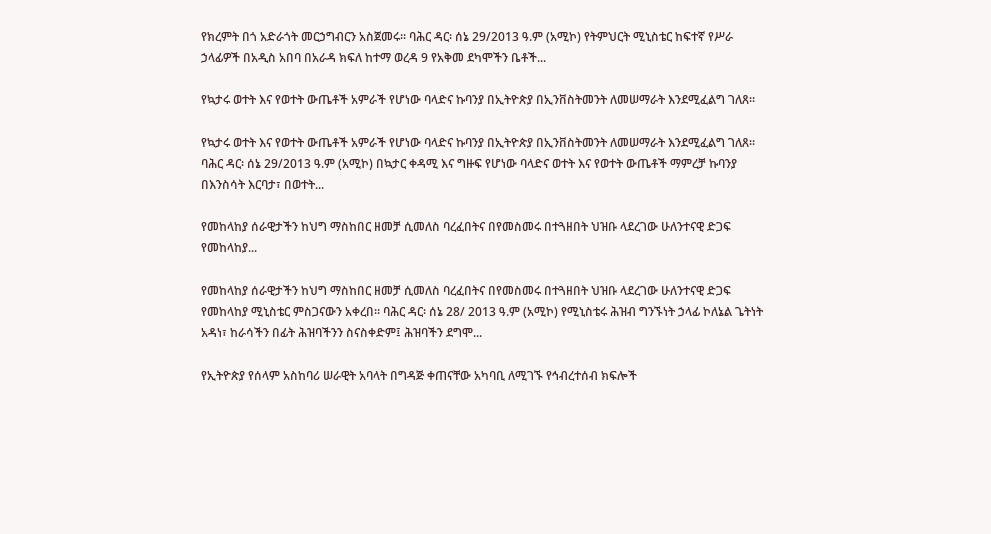የክረምት በጎ አድራጎት መርኃግብርን አስጀመሩ፡፡ ባሕር ዳር፡ ሰኔ 29/2013 ዓ.ም (አሚኮ) የትምህርት ሚኒስቴር ከፍተኛ የሥራ ኃላፊዎች በአዲስ አበባ በአራዳ ክፍለ ከተማ ወረዳ 9 የአቅመ ደካሞችን ቤቶች...

የኳታሩ ወተት እና የወተት ውጤቶች አምራች የሆነው ባላድና ኩባንያ በኢትዮጵያ በኢንቨስትመንት ለመሠማራት እንደሚፈልግ ገለጸ፡፡

የኳታሩ ወተት እና የወተት ውጤቶች አምራች የሆነው ባላድና ኩባንያ በኢትዮጵያ በኢንቨስትመንት ለመሠማራት እንደሚፈልግ ገለጸ፡፡ ባሕር ዳር፡ ሰኔ 29/2013 ዓ.ም (አሚኮ) በኳታር ቀዳሚ እና ግዙፍ የሆነው ባላድና ወተት እና የወተት ውጤቶች ማምረቻ ኩባንያ በእንስሳት እርባታ፣ በወተት...

የመከላከያ ሰራዊታችን ከህግ ማስከበር ዘመቻ ሲመለስ ባረፈበትና በየመስመሩ በተጓዘበት ህዝቡ ላደረገው ሁለንተናዊ ድጋፍ የመከላከያ...

የመከላከያ ሰራዊታችን ከህግ ማስከበር ዘመቻ ሲመለስ ባረፈበትና በየመስመሩ በተጓዘበት ህዝቡ ላደረገው ሁለንተናዊ ድጋፍ የመከላከያ ሚኒስቴር ምስጋናውን አቀረበ። ባሕር ዳር፡ ሰኔ 28/ 2013 ዓ.ም (አሚኮ) የሚኒስቴሩ ሕዝብ ግንኙነት ኃላፊ ኮለኔል ጌትነት አዳነ፣ ከራሳችን በፊት ሕዝባችንን ስናስቀድም፤ ሕዝባችን ደግሞ...

የኢትዮጵያ የሰላም አስከባሪ ሠራዊት አባላት በግዳጅ ቀጠናቸው አካባቢ ለሚገኙ የኅብረተሰብ ክፍሎች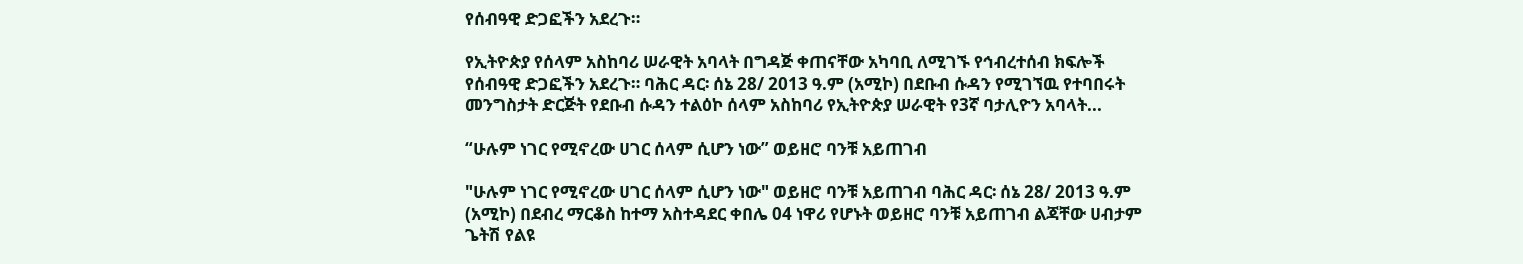የሰብዓዊ ድጋፎችን አደረጉ።

የኢትዮጵያ የሰላም አስከባሪ ሠራዊት አባላት በግዳጅ ቀጠናቸው አካባቢ ለሚገኙ የኅብረተሰብ ክፍሎች የሰብዓዊ ድጋፎችን አደረጉ። ባሕር ዳር፡ ሰኔ 28/ 2013 ዓ.ም (አሚኮ) በደቡብ ሱዳን የሚገኘዉ የተባበሩት መንግስታት ድርጅት የደቡብ ሱዳን ተልዕኮ ሰላም አስከባሪ የኢትዮጵያ ሠራዊት የ3ኛ ባታሊዮን አባላት...

“ሁሉም ነገር የሚኖረው ሀገር ሰላም ሲሆን ነው” ወይዘሮ ባንቹ አይጠገብ

"ሁሉም ነገር የሚኖረው ሀገር ሰላም ሲሆን ነው" ወይዘሮ ባንቹ አይጠገብ ባሕር ዳር፡ ሰኔ 28/ 2013 ዓ.ም (አሚኮ) በደብረ ማርቆስ ከተማ አስተዳደር ቀበሌ 04 ነዋሪ የሆኑት ወይዘሮ ባንቹ አይጠገብ ልጃቸው ሀብታም ጌትሽ የልዩ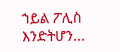ኀይል ፖሊስ እንድትሆን...